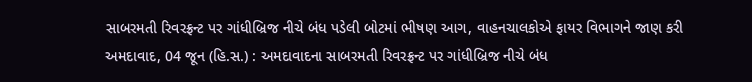સાબરમતી રિવરફ્રન્ટ પર ગાંધીબ્રિજ નીચે બંધ પડેલી બોટમાં ભીષણ આગ, વાહનચાલકોએ ફાયર વિભાગને જાણ કરી
અમદાવાદ, 04 જૂન (હિ.સ.) : અમદાવાદના સાબરમતી રિવરફ્રન્ટ પર ગાંધીબ્રિજ નીચે બંધ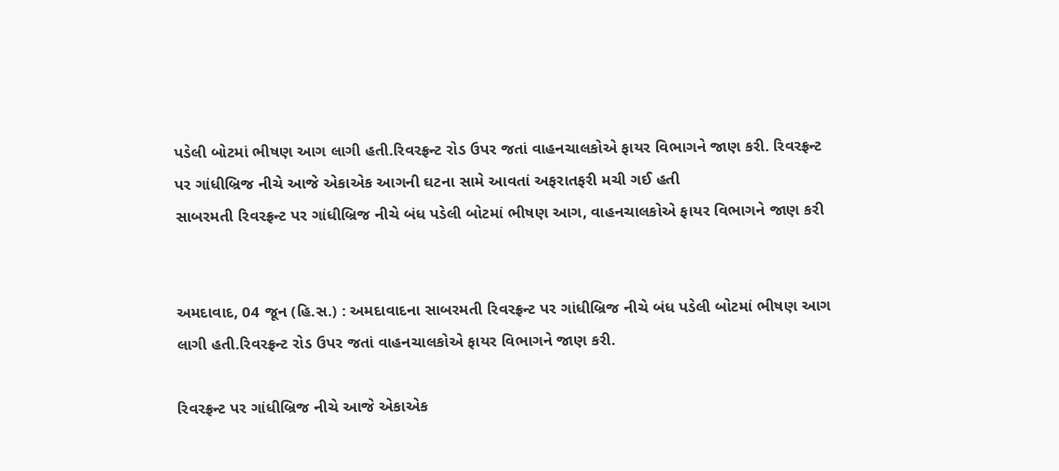પડેલી બોટમાં ભીષણ આગ લાગી હતી.રિવરફ્રન્ટ રોડ ઉપર જતાં વાહનચાલકોએ ફાયર વિભાગને જાણ કરી. રિવરફ્રન્ટ પર ગાંધીબ્રિજ નીચે આજે એકાએક આગની ઘટના સામે આવતાં અફરાતફરી મચી ગઈ હતી
સાબરમતી રિવરફ્રન્ટ પર ગાંધીબ્રિજ નીચે બંધ પડેલી બોટમાં ભીષણ આગ, વાહનચાલકોએ ફાયર વિભાગને જાણ કરી


અમદાવાદ, 04 જૂન (હિ.સ.) : અમદાવાદના સાબરમતી રિવરફ્રન્ટ પર ગાંધીબ્રિજ નીચે બંધ પડેલી બોટમાં ભીષણ આગ લાગી હતી.રિવરફ્રન્ટ રોડ ઉપર જતાં વાહનચાલકોએ ફાયર વિભાગને જાણ કરી.

રિવરફ્રન્ટ પર ગાંધીબ્રિજ નીચે આજે એકાએક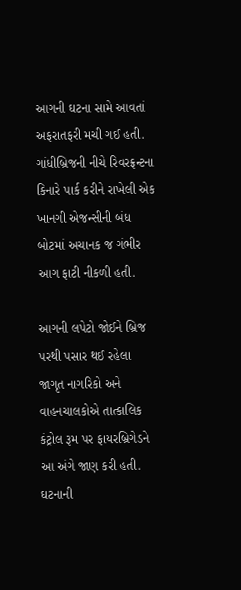આગની ઘટના સામે આવતાં અફરાતફરી મચી ગઈ હતી. ગાંધીબ્રિજની નીચે રિવરફ્રન્ટના કિનારે પાર્ક કરીને રાખેલી એક ખાનગી એજન્સીની બંધ બોટમાં અચાનક જ ગંભીર આગ ફાટી નીકળી હતી.

આગની લપેટો જોઈને બ્રિજ પરથી પસાર થઈ રહેલા જાગૃત નાગરિકો અને વાહનચાલકોએ તાત્કાલિક કંટ્રોલ રૂમ પર ફાયરબ્રિગેડને આ અંગે જાણ કરી હતી. ઘટનાની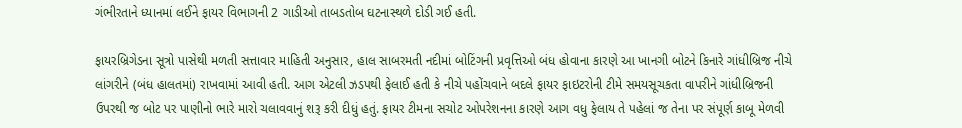ગંભીરતાને ધ્યાનમાં લઈને ફાયર વિભાગની 2 ગાડીઓ તાબડતોબ ઘટનાસ્થળે દોડી ગઈ હતી.

ફાયરબ્રિગેડના સૂત્રો પાસેથી મળતી સત્તાવાર માહિતી અનુસાર, હાલ સાબરમતી નદીમાં બોટિંગની પ્રવૃત્તિઓ બંધ હોવાના કારણે આ ખાનગી બોટને કિનારે ગાંધીબ્રિજ નીચે લાંગરીને (બંધ હાલતમાં) રાખવામાં આવી હતી. આગ એટલી ઝડપથી ફેલાઈ હતી કે નીચે પહોંચવાને બદલે ફાયર ફાઇટરોની ટીમે સમયસૂચકતા વાપરીને ગાંધીબ્રિજની ઉપરથી જ બોટ પર પાણીનો ભારે મારો ચલાવવાનું શરૂ કરી દીધું હતું. ફાયર ટીમના સચોટ ઓપરેશનના કારણે આગ વધુ ફેલાય તે પહેલાં જ તેના પર સંપૂર્ણ કાબૂ મેળવી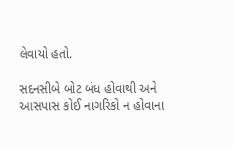લેવાયો હતો.

સદનસીબે બોટ બંધ હોવાથી અને આસપાસ કોઈ નાગરિકો ન હોવાના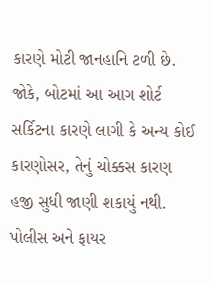કારણે મોટી જાનહાનિ ટળી છે. જોકે, બોટમાં આ આગ શોર્ટ સર્કિટના કારણે લાગી કે અન્ય કોઈ કારણોસર, તેનું ચોક્કસ કારણ હજી સુધી જાણી શકાયું નથી. પોલીસ અને ફાયર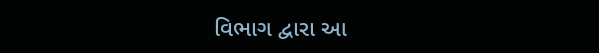વિભાગ દ્વારા આ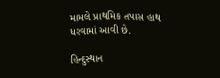મામલે પ્રાથમિક તપાસ હાથ ધરવામાં આવી છે.

હિન્દુસ્થાન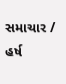સમાચાર / હર્ષ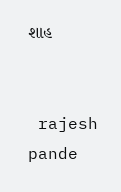શાહ


 rajesh pande